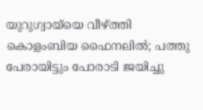യുറുഗ്വായ്‌യെ വീഴ്ത്തി കൊളംബിയ ഫൈനലില്‍; പത്തു പേരായിട്ടും പോരാടി ജയിച്ചു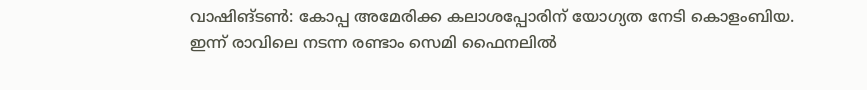വാഷിങ്ടണ്‍: കോപ്പ അമേരിക്ക കലാശപ്പോരിന് യോഗ്യത നേടി കൊളംബിയ. ഇന്ന് രാവിലെ നടന്ന രണ്ടാം സെമി ഫൈനലില്‍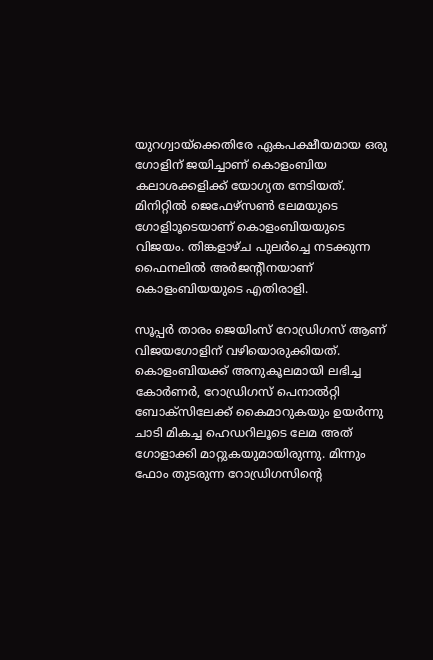യുറഗ്വായ്‌ക്കെതിരേ ഏകപക്ഷീയമായ ഒരു ഗോളിന് ജയിച്ചാണ് കൊളംബിയ കലാശക്കളിക്ക് യോഗ്യത നേടിയത്. മിനിറ്റില്‍ ജെഫേഴ്‌സണ്‍ ലേമയുടെ ഗോളിാൂടെയാണ് കൊളംബിയയുടെ വിജയം. തിങ്കളാഴ്ച പുലര്‍ച്ചെ നടക്കുന്ന ഫൈനലില്‍ അര്‍ജന്റീനയാണ് കൊളംബിയയുടെ എതിരാളി.

സൂപ്പര്‍ താരം ജെയിംസ് റോഡ്രിഗസ് ആണ് വിജയഗോളിന് വഴിയൊരുക്കിയത്. കൊളംബിയക്ക് അനുകൂലമായി ലഭിച്ച കോര്‍ണര്‍, റോഡ്രിഗസ് പെനാല്‍റ്റി ബോക്‌സിലേക്ക് കൈമാറുകയും ഉയര്‍ന്നു ചാടി മികച്ച ഹെഡറിലൂടെ ലേമ അത് ഗോളാക്കി മാറ്റുകയുമായിരുന്നു. മിന്നും ഫോം തുടരുന്ന റോഡ്രിഗസിന്റെ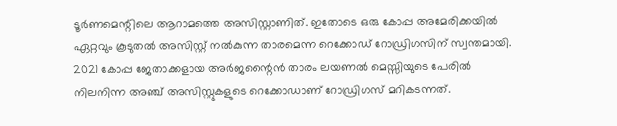ടൂര്‍ണമെന്റിലെ ആറാമത്തെ അസിസ്റ്റാണിത്. ഇതോടെ ഒരു കോപ്പ അമേരിക്കയില്‍ ഏറ്റവും കൂടുതല്‍ അസിസ്റ്റ് നല്‍കുന്ന താരമെന്ന റെക്കോഡ് റോഡ്രിഗസിന് സ്വന്തമായി. 2021 കോപ്പ ജേതാക്കളായ അര്‍ജന്റൈന്‍ താരം ലയണല്‍ മെസ്സിയുടെ പേരില്‍ നിലനിന്ന അഞ്ച് അസിസ്റ്റുകളുടെ റെക്കോഡാണ് റോഡ്രിഗസ് മറികടന്നത്.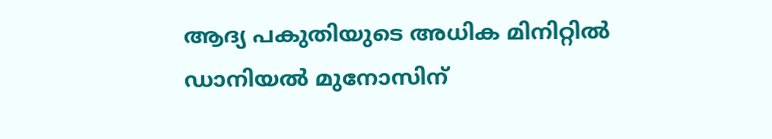ആദ്യ പകുതിയുടെ അധിക മിനിറ്റില്‍ ഡാനിയല്‍ മുനോസിന്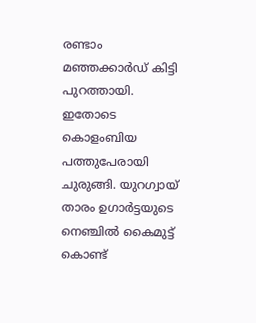രണ്ടാം മഞ്ഞക്കാര്‍ഡ് കിട്ടി പുറത്തായി. ഇതോടെ കൊളംബിയ പത്തുപേരായി ചുരുങ്ങി. യുറഗ്വായ് താരം ഉഗാര്‍ട്ടയുടെ നെഞ്ചില്‍ കൈമുട്ട് കൊണ്ട്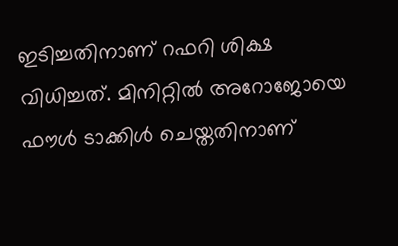ഇടിച്ചതിനാണ് റഫറി ശിക്ഷ വിധിച്ചത്. മിനിറ്റില്‍ അറോജോയെ ഫൗള്‍ ടാക്കിള്‍ ചെയ്തതിനാണ്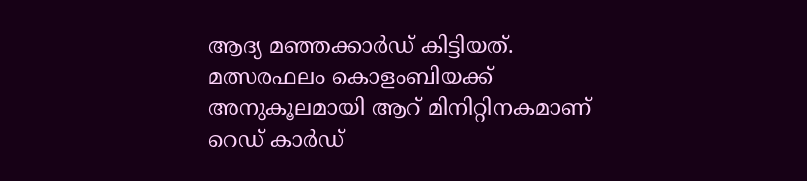ആദ്യ മഞ്ഞക്കാര്‍ഡ് കിട്ടിയത്. മത്സരഫലം കൊളംബിയക്ക് അനുകൂലമായി ആറ് മിനിറ്റിനകമാണ് റെഡ് കാര്‍ഡ്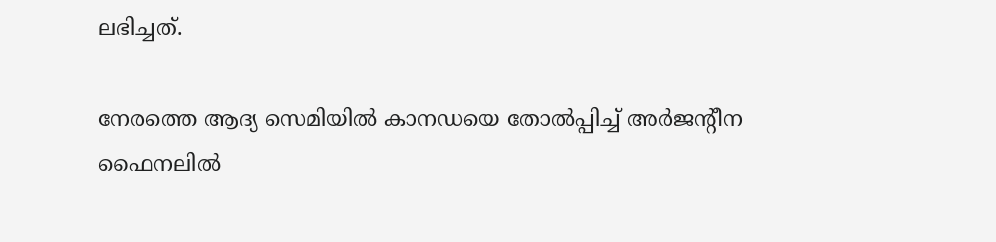ലഭിച്ചത്.

നേരത്തെ ആദ്യ സെമിയില്‍ കാനഡയെ തോല്‍പ്പിച്ച് അര്‍ജന്റീന ഫൈനലില്‍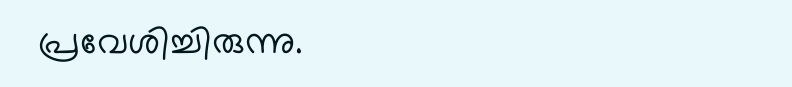പ്രവേശിച്ചിരുന്നു.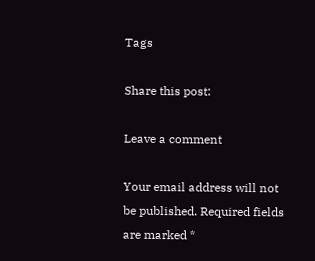Tags

Share this post:

Leave a comment

Your email address will not be published. Required fields are marked *